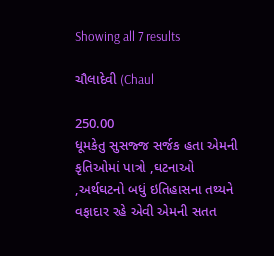Showing all 7 results

ચૌલાદેવી (Chaul

250.00
ધૂમકેતુ સુસજ્જ સર્જક હતા એમની કૃતિઓમાં પાત્રો ,ઘટનાઓ ,અર્થઘટનો બધું ઇતિહાસના તથ્યને વફાદાર રહે એવી એમની સતત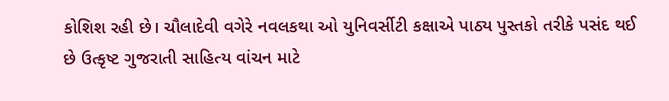કોશિશ રહી છે। ચૌલાદેવી વગેરે નવલકથા ઓ યુનિવર્સીટી કક્ષાએ પાઠ્ય પુસ્તકો તરીકે પસંદ થઈ છે ઉત્કૃષ્ટ ગુજરાતી સાહિત્ય વાંચન માટે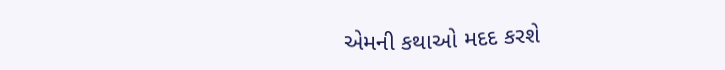એમની કથાઓ મદદ કરશે